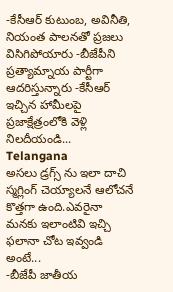-కేసీఆర్ కుటుంబ, అవినీతి, నియంత పాలనతో ప్రజలు విసిగిపోయారు -బీజేపీని ప్రత్యామ్నాయ పార్టీగా ఆదరిస్తున్నారు -కేసీఆర్ ఇచ్చిన హామీలపై ప్రజాక్షేత్రంలోకి వెళ్లి నిలదీయండి...
Telangana
అసలు డ్రగ్స్ ను ఇలా దాచి స్మగ్లింగ్ చెయ్యాలనే ఆలోచనే కొత్తగా ఉంది.ఎవరైనా మనకు ఇలాంటివి ఇచ్చి ఫలానా చోట ఇవ్వండి అంటే...
-బీజేపీ జాతీయ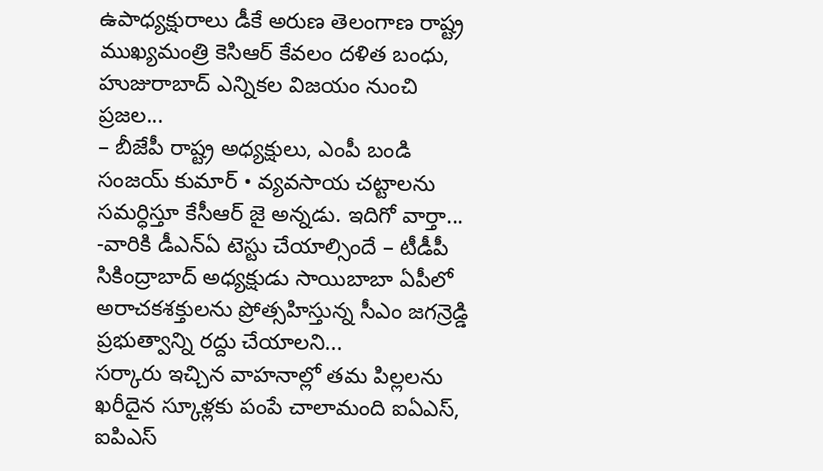ఉపాధ్యక్షురాలు డీకే అరుణ తెలంగాణ రాష్ట్ర ముఖ్యమంత్రి కెసిఆర్ కేవలం దళిత బంధు, హుజురాబాద్ ఎన్నికల విజయం నుంచి ప్రజల...
– బీజేపీ రాష్ట్ర అధ్యక్షులు, ఎంపీ బండి సంజయ్ కుమార్ • వ్యవసాయ చట్టాలను సమర్ధిస్తూ కేసీఆర్ జై అన్నడు. ఇదిగో వార్తా...
-వారికి డీఎన్ఏ టెస్టు చేయాల్సిందే – టీడీపీ సికింద్రాబాద్ అధ్యక్షుడు సాయిబాబా ఏపీలో అరాచకశక్తులను ప్రోత్సహిస్తున్న సీఎం జగన్రెడ్డి ప్రభుత్వాన్ని రద్దు చేయాలని...
సర్కారు ఇచ్చిన వాహనాల్లో తమ పిల్లలను ఖరీదైన స్కూళ్లకు పంపే చాలామంది ఐఏఎస్, ఐపిఎస్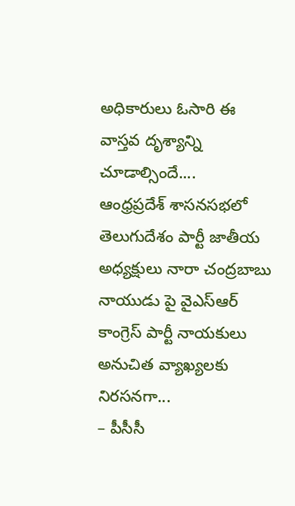అధికారులు ఓసారి ఈ వాస్తవ దృశ్యాన్ని చూడాల్సిందే....
ఆంధ్రప్రదేశ్ శాసనసభలో తెలుగుదేశం పార్టీ జాతీయ అధ్యక్షులు నారా చంద్రబాబు నాయుడు పై వైఎస్ఆర్ కాంగ్రెస్ పార్టీ నాయకులు అనుచిత వ్యాఖ్యలకు నిరసనగా...
– పీసీసీ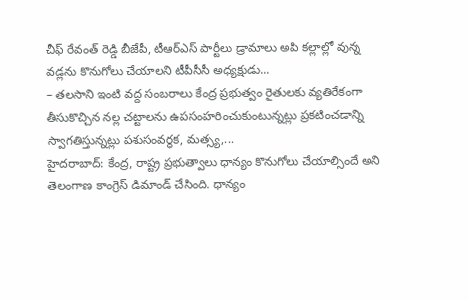చీఫ్ రేవంత్ రెడ్డి బీజేపీ, టీఆర్ఎస్ పార్టీలు డ్రామాలు అపి కల్లాల్లో వున్న వడ్లను కొనుగోలు చేయాలని టీపీసీసీ అధ్యక్షుడు...
– తలసాని ఇంటి వద్ద సంబరాలు కేంద్ర ప్రభుత్వం రైతులకు వ్యతిరేకంగా తీసుకొచ్చిన నల్ల చట్టాలను ఉపసంహరించుకుంటున్నట్లు ప్రకటించడాన్ని స్వాగతిస్తున్నట్లు పశుసంవర్ధక, మత్స్య,...
హైదరాబాద్: కేంద్ర, రాష్ట్ర ప్రభుత్వాలు ధాన్యం కొనుగోలు చేయాల్సిందే అని తెలంగాణ కాంగ్రెస్ డిమాండ్ చేసింది. ధాన్యం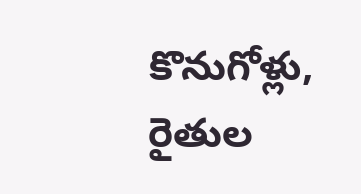కొనుగోళ్లు, రైతుల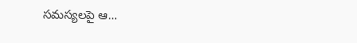సమస్యలపై ఆ...